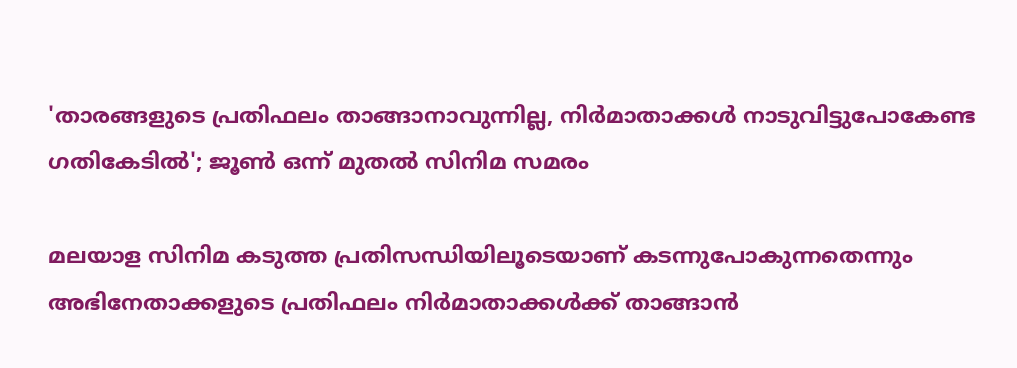'താരങ്ങളുടെ പ്രതിഫലം താങ്ങാനാവുന്നില്ല, നിർമാതാക്കൾ നാടുവിട്ടുപോകേണ്ട ഗതികേടിൽ'; ജൂൺ ഒന്ന് മുതൽ സിനിമ സമരം

മലയാള സിനിമ കടുത്ത പ്രതിസന്ധിയിലൂടെയാണ് കടന്നുപോകുന്നതെന്നും അഭിനേതാക്കളുടെ പ്രതിഫലം നിർമാതാക്കൾക്ക് താങ്ങാൻ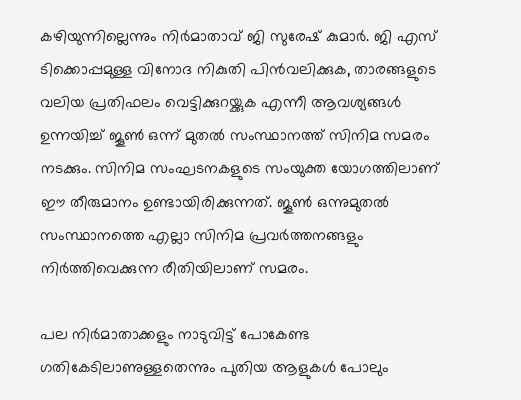കഴിയുന്നില്ലെന്നും നിർമാതാവ് ജി സുരേഷ് കുമാർ. ജി എസ് ടിക്കൊപ്പമുള്ള വിനോദ നികുതി പിന്‍വലിക്കുക, താരങ്ങളുടെ വലിയ പ്രതിഫലം വെട്ടിക്കുറയ്ക്കുക എന്നീ ആവശ്യങ്ങള്‍ ഉന്നയിച്ച് ജൂണ്‍ ഒന്ന് മുതല്‍ സംസ്ഥാനത്ത് സിനിമ സമരം നടക്കും‌. സിനിമ സംഘടനകളുടെ സംയുക്ത യോഗത്തിലാണ് ഈ തീരുമാനം ഉണ്ടായിരിക്കുന്നത്. ജൂണ്‍ ഒന്നുമുതല്‍ സംസ്ഥാനത്തെ എല്ലാ സിനിമ പ്രവര്‍ത്തനങ്ങളും നിര്‍ത്തിവെക്കുന്ന രീതിയിലാണ് സമരം.

പല നിർമാതാക്കളും നാടുവിട്ട് പോകേണ്ട ഗതികേടിലാണുള്ളതെന്നും പുതിയ ആളുകൾ പോലും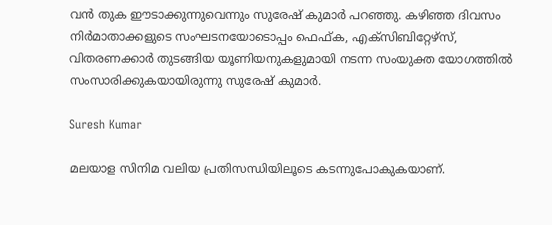വൻ തുക ഈടാക്കുന്നുവെന്നും സുരേഷ് കുമാർ പറഞ്ഞു. കഴിഞ്ഞ ദിവസം നിർമാതാക്കളുടെ സംഘടനയോടൊപ്പം ഫെഫ്ക, എക്സിബിറ്റേഴ്‌സ്, വിതരണക്കാർ തുടങ്ങിയ യൂണിയനുകളുമായി നടന്ന സംയുക്ത യോഗത്തിൽ സംസാരിക്കുകയായിരുന്നു സുരേഷ് കുമാർ.

Suresh Kumar

മലയാള സിനിമ വലിയ പ്രതിസന്ധിയിലൂടെ കടന്നുപോകുകയാണ്.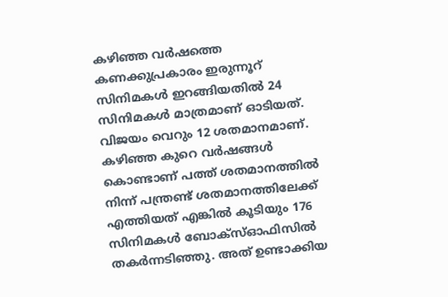കഴിഞ്ഞ വർഷത്തെ കണക്കുപ്രകാരം ഇരുന്നൂറ് സിനിമകൾ ഇറങ്ങിയതിൽ 24 സിനിമകൾ മാത്രമാണ് ഓടിയത്. വിജയം വെറും 12 ശതമാനമാണ്. കഴിഞ്ഞ കുറെ വർഷങ്ങൾ കൊണ്ടാണ് പത്ത് ശതമാനത്തിൽ നിന്ന് പന്ത്രണ്ട് ശതമാനത്തിലേക്ക് എത്തിയത് എങ്കിൽ കൂടിയും 176 സിനിമകൾ ബോക്സ്ഓഫിസിൽ തകർന്നടിഞ്ഞു. അത് ഉണ്ടാക്കിയ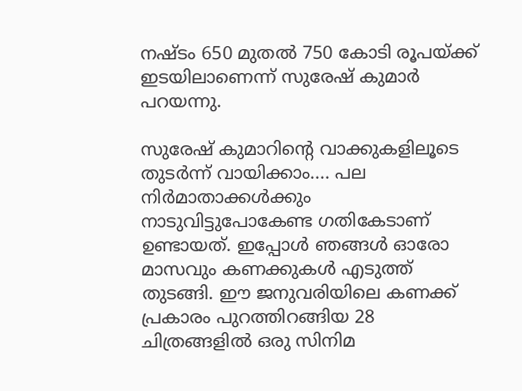നഷ്ടം 650 മുതൽ 750 കോടി രൂപയ്ക്ക് ഇടയിലാണെന്ന് സുരേഷ് കുമാർ പറയന്നു.

സുരേഷ് കുമാറിന്റെ വാക്കുകളിലൂടെ തുടർന്ന് വായിക്കാം.... പല നിർമാതാക്കൾക്കും നാടുവിട്ടുപോകേണ്ട ഗതികേടാണ് ഉണ്ടായത്. ഇപ്പോൾ ഞങ്ങൾ ഓരോ മാസവും കണക്കുകൾ എടുത്ത് തുടങ്ങി. ഈ ജനുവരിയിലെ കണക്ക് പ്രകാരം പുറത്തിറങ്ങിയ 28 ചിത്രങ്ങളിൽ ഒരു സിനിമ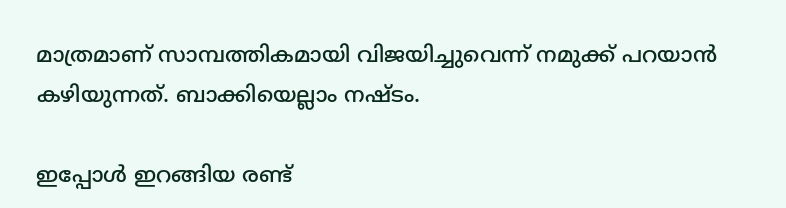മാത്രമാണ് സാമ്പത്തികമായി വിജയിച്ചുവെന്ന് നമുക്ക് പറയാൻ കഴിയുന്നത്. ബാക്കിയെല്ലാം നഷ്ടം.

ഇപ്പോൾ ഇറങ്ങിയ രണ്ട്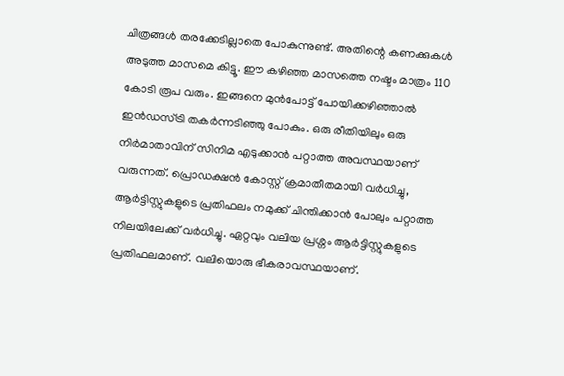ചിത്രങ്ങൾ തരക്കേടില്ലാതെ പോകുന്നുണ്ട്. അതിന്റെ കണക്കുകൾ അടുത്ത മാസമെ കിട്ടൂ. ഈ കഴിഞ്ഞ മാസത്തെ നഷ്ടം മാത്രം 110 കോടി രൂപ വരും. ഇങ്ങനെ മുൻപോട്ട് പോയിക്കഴിഞ്ഞാൽ ഇൻഡസ്ട്രി തകർന്നടിഞ്ഞു പോകും. ഒരു രീതിയിലും ഒരു നിർമാതാവിന് സിനിമ എടുക്കാൻ പറ്റാത്ത അവസ്ഥയാണ് വരുന്നത്. പ്രൊഡക്ഷൻ കോസ്റ്റ് ക്രമാതീതമായി വർധിച്ചു, ആർട്ടിസ്റ്റുകളുടെ പ്രതിഫലം നമുക്ക് ചിന്തിക്കാൻ പോലും പറ്റാത്ത നിലയിലേക്ക് വർധിച്ചു. ഏറ്റവും വലിയ പ്രശ്നം ആർട്ടിസ്റ്റുകളുടെ പ്രതിഫലമാണ്. വലിയൊരു ഭീകരാവസ്ഥയാണ്.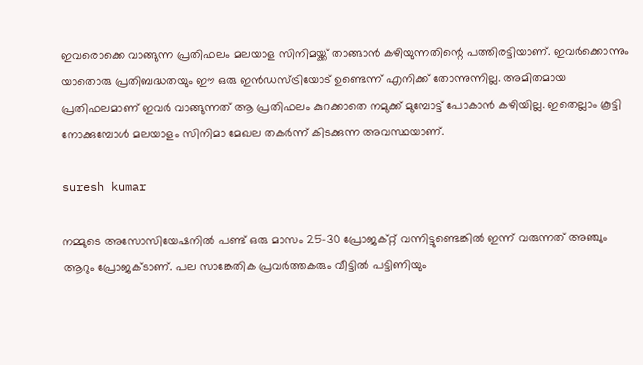ഇവരൊക്കെ വാങ്ങുന്ന പ്രതിഫലം മലയാള സിനിമയ്ക്ക് താങ്ങാൻ കഴിയുന്നതിന്റെ പത്തിരട്ടിയാണ്. ഇവർക്കൊന്നും യാതൊരു പ്രതിബദ്ധതയും ഈ ഒരു ഇൻഡസ്ട്രിയോട് ഉണ്ടെന്ന് എനിക്ക് തോന്നുന്നില്ല. അമിതമായ പ്രതിഫലമാണ് ഇവർ വാങ്ങുന്നത് ആ പ്രതിഫലം കുറക്കാതെ നമുക്ക് മുമ്പോട്ട് പോകാൻ കഴിയില്ല. ഇതെല്ലാം കൂട്ടി നോക്കുമ്പോൾ മലയാളം സിനിമാ മേഖല തകർന്ന് കിടക്കുന്ന അവസ്ഥയാണ്.

suresh kumar

നമ്മുടെ അസോസിയേഷനിൽ പണ്ട് ഒരു മാസം 25-30 പ്രോജക്റ്റ് വന്നിട്ടുണ്ടെങ്കിൽ ഇന്ന് വരുന്നത് അഞ്ചും ആറും പ്രോജക്ടാണ്. പല സാങ്കേതിക പ്രവർത്തകരും വീട്ടിൽ പട്ടിണിയും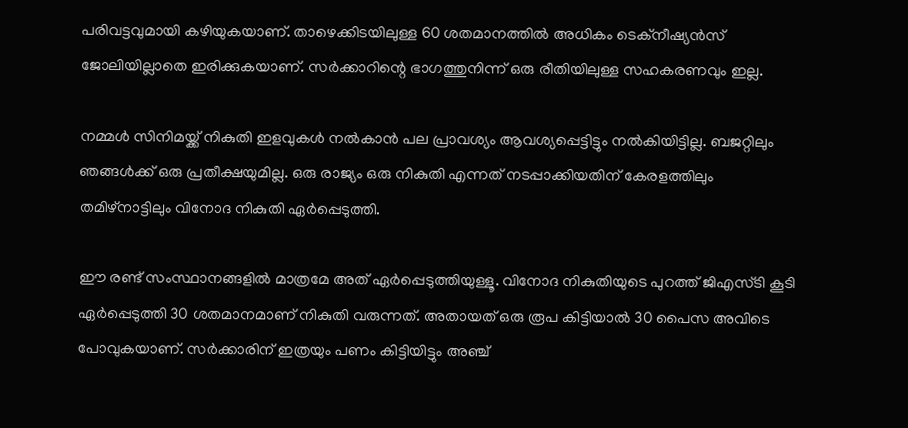പരിവട്ടവുമായി കഴിയുകയാണ്. താഴെക്കിടയിലുള്ള 60 ശതമാനത്തിൽ അധികം ടെക്‌നീഷ്യൻസ് ജോലിയില്ലാതെ ഇരിക്കുകയാണ്. സർക്കാറിന്റെ ഭാഗത്തുനിന്ന് ഒരു രീതിയിലുള്ള സഹകരണവും ഇല്ല.

നമ്മൾ സിനിമയ്ക്ക് നികുതി ഇളവുകൾ നൽകാൻ പല പ്രാവശ്യം ആവശ്യപ്പെട്ടിട്ടും നൽകിയിട്ടില്ല. ബജറ്റിലും ഞങ്ങൾക്ക് ഒരു പ്രതീക്ഷയുമില്ല. ഒരു രാജ്യം ഒരു നികുതി എന്നത് നടപ്പാക്കിയതിന് കേരളത്തിലും തമിഴ്‌നാട്ടിലും വിനോദ നികുതി ഏർപ്പെടുത്തി.

ഈ രണ്ട് സംസ്ഥാനങ്ങളിൽ മാത്രമേ അത് ഏർപ്പെടുത്തിയുള്ളൂ. വിനോദ നികുതിയുടെ പുറത്ത് ജിഎസ്ടി കൂടി ഏർപ്പെടുത്തി 30 ശതമാനമാണ് നികുതി വരുന്നത്. അതായത് ഒരു രൂപ കിട്ടിയാൽ 30 പൈസ അവിടെ പോവുകയാണ്. സർക്കാരിന് ഇത്രയും പണം കിട്ടിയിട്ടും അഞ്ച്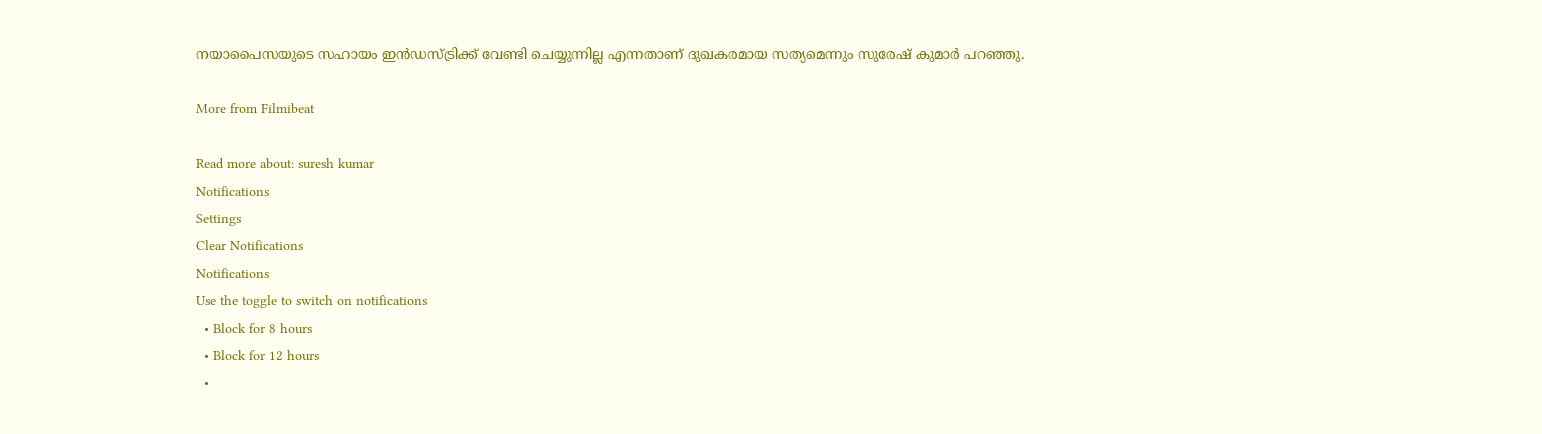നയാപൈസയുടെ സഹായം ഇൻഡസ്ട്രിക്ക് വേണ്ടി ചെയ്യുന്നില്ല എന്നതാണ് ദുഖകരമായ സത്യമെന്നും സുരേഷ് കുമാർ പറഞ്ഞു.

More from Filmibeat

Read more about: suresh kumar
Notifications
Settings
Clear Notifications
Notifications
Use the toggle to switch on notifications
  • Block for 8 hours
  • Block for 12 hours
  •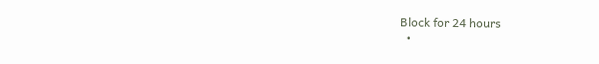Block for 24 hours
  •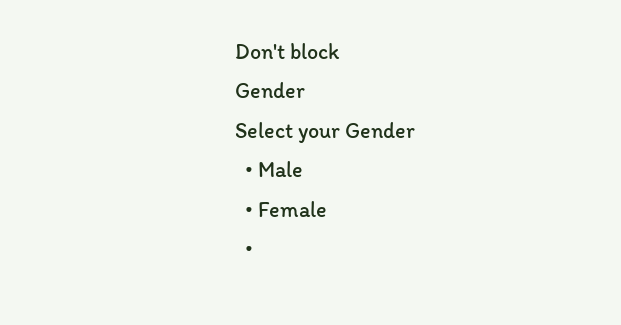Don't block
Gender
Select your Gender
  • Male
  • Female
  •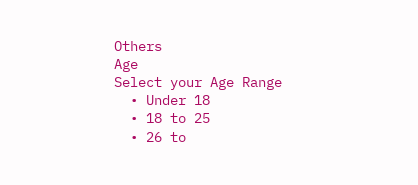Others
Age
Select your Age Range
  • Under 18
  • 18 to 25
  • 26 to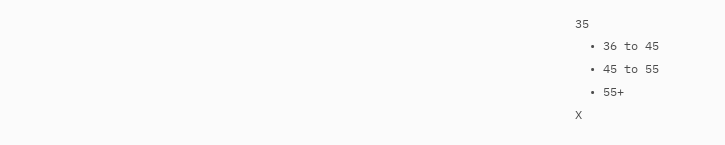35
  • 36 to 45
  • 45 to 55
  • 55+
X